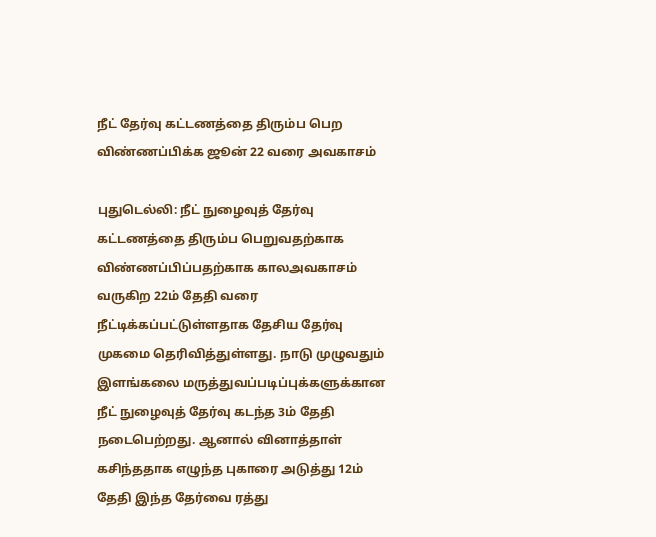நீட் தேர்வு கட்டணத்தை திரும்ப பெற விண்ணப்பிக்க ஜூன் 22 வரை அவகாசம்

புதுடெல்லி: நீட் நுழைவுத் தேர்வு கட்டணத்தை திரும்ப பெறுவதற்காக விண்ணப்பிப்பதற்காக காலஅவகாசம் வருகிற 22ம் தேதி வரை நீட்டிக்கப்பட்டுள்ளதாக தேசிய தேர்வு முகமை தெரிவித்துள்ளது. நாடு முழுவதும் இளங்கலை மருத்துவப்படிப்புக்களுக்கான நீட் நுழைவுத் தேர்வு கடந்த 3ம் தேதி நடைபெற்றது. ஆனால் வினாத்தாள் கசிந்ததாக எழுந்த புகாரை அடுத்து 12ம் தேதி இந்த தேர்வை ரத்து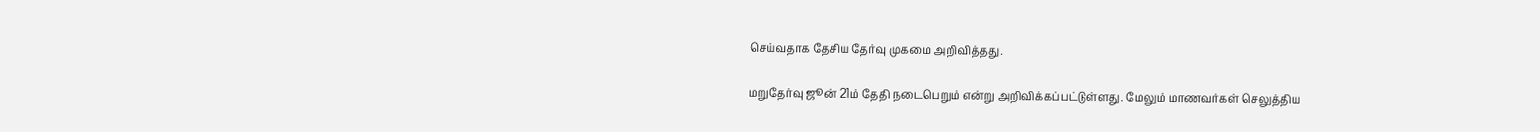செய்வதாக தேசிய தேர்வு முகமை அறிவித்தது.

மறுதேர்வு ஜூன் 21ம் தேதி நடைபெறும் என்று அறிவிக்கப்பட்டுள்ளது. மேலும் மாணவர்கள் செலுத்திய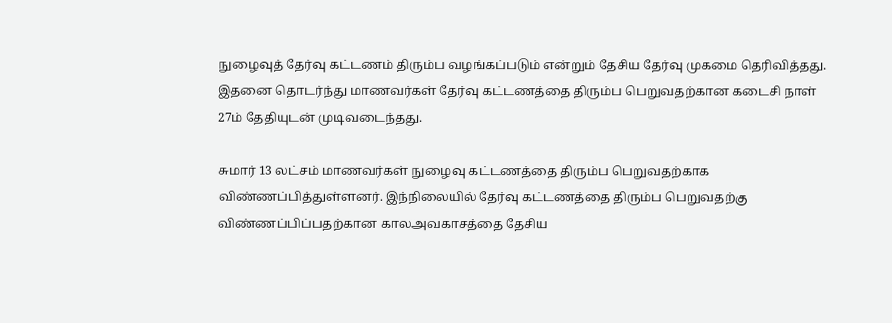நுழைவுத் தேர்வு கட்டணம் திரும்ப வழங்கப்படும் என்றும் தேசிய தேர்வு முகமை தெரிவித்தது. இதனை தொடர்ந்து மாணவர்கள் தேர்வு கட்டணத்தை திரும்ப பெறுவதற்கான கடைசி நாள் 27ம் தேதியுடன் முடிவடைந்தது.

சுமார் 13 லட்சம் மாணவர்கள் நுழைவு கட்டணத்தை திரும்ப பெறுவதற்காக விண்ணப்பித்துள்ளனர். இந்நிலையில் தேர்வு கட்டணத்தை திரும்ப பெறுவதற்கு விண்ணப்பிப்பதற்கான காலஅவகாசத்தை தேசிய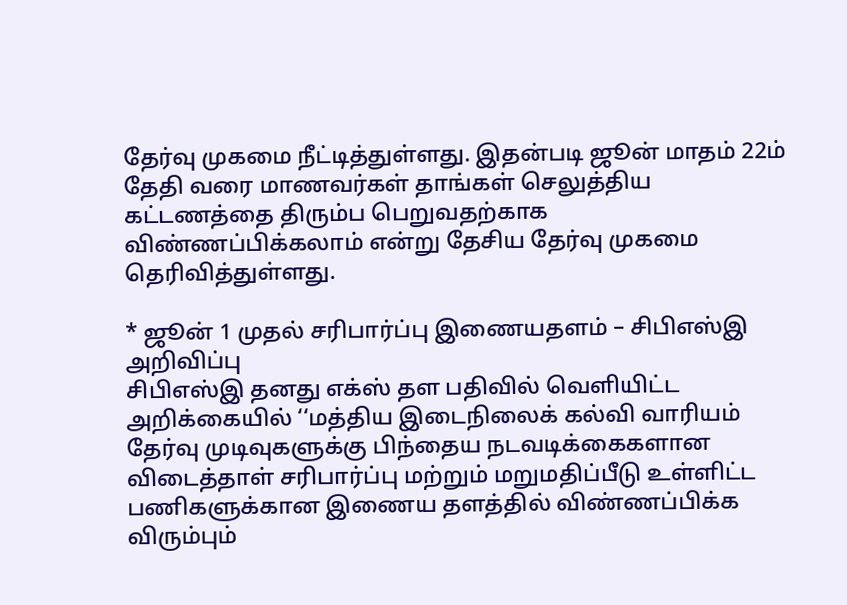தேர்வு முகமை நீட்டித்துள்ளது. இதன்படி ஜூன் மாதம் 22ம் தேதி வரை மாணவர்கள் தாங்கள் செலுத்திய கட்டணத்தை திரும்ப பெறுவதற்காக விண்ணப்பிக்கலாம் என்று தேசிய தேர்வு முகமை தெரிவித்துள்ளது.

* ஜூன் 1 முதல் சரிபார்ப்பு இணையதளம் – சிபிஎஸ்இ அறிவிப்பு
சிபிஎஸ்இ தனது எக்ஸ் தள பதிவில் வெளியிட்ட அறிக்கையில் ‘‘மத்திய இடைநிலைக் கல்வி வாரியம் தேர்வு முடிவுகளுக்கு பிந்தைய நடவடிக்கைகளான விடைத்தாள் சரிபார்ப்பு மற்றும் மறுமதிப்பீடு உள்ளிட்ட பணிகளுக்கான இணைய தளத்தில் விண்ணப்பிக்க விரும்பும்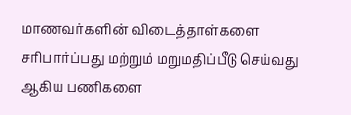மாணவர்களின் விடைத்தாள்களை சரிபார்ப்பது மற்றும் மறுமதிப்பீடு செய்வது ஆகிய பணிகளை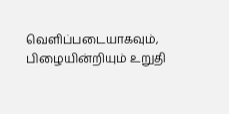வெளிப்படையாகவும், பிழையின்றியும் உறுதி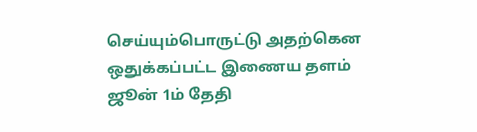செய்யும்பொருட்டு அதற்கென ஒதுக்கப்பட்ட இணைய தளம் ஜூன் 1ம் தேதி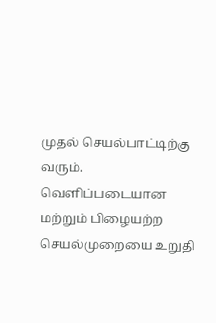முதல் செயல்பாட்டிற்கு வரும். வெளிப்படையான மற்றும் பிழையற்ற செயல்முறையை உறுதி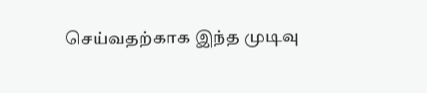செய்வதற்காக இந்த முடிவு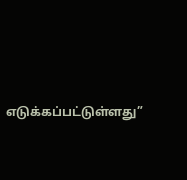எடுக்கப்பட்டுள்ளது”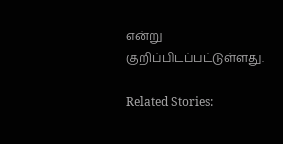என்று குறிப்பிடப்பட்டுள்ளது.

Related Stories: